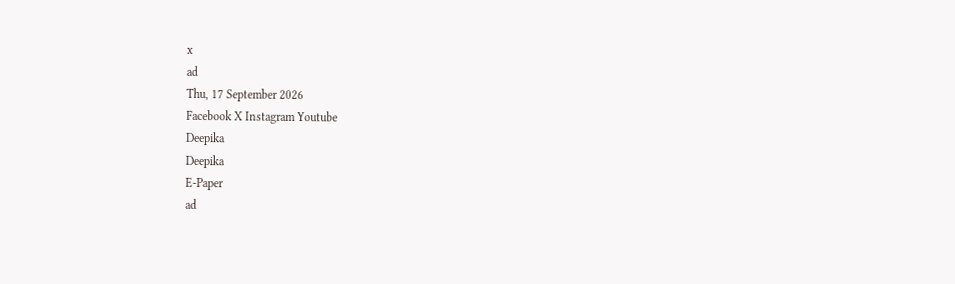x
ad
Thu, 17 September 2026
Facebook X Instagram Youtube
Deepika
Deepika
E-Paper
ad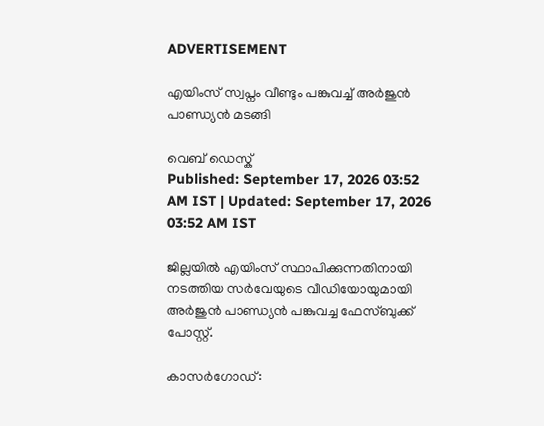ADVERTISEMENT

എയിംസ് സ്വപ്നം വീണ്ടും പങ്കുവച്ച് അർജുൻ പാണ്ഡ്യൻ മടങ്ങി

വെബ് ഡെസ്ക്
Published: September 17, 2026 03:52 AM IST | Updated: September 17, 2026 03:52 AM IST

ജില്ലയിൽ എയിംസ് സ്ഥാപിക്കുന്നതിനായി നടത്തിയ സർവേയുടെ വീഡിയോയുമായി അർ‌ജുൻ പാണ്ഡ്യൻ പങ്കുവച്ച ഫേസ്ബുക്ക് പോസ്റ്റ്.

കാസർഗോഡ്: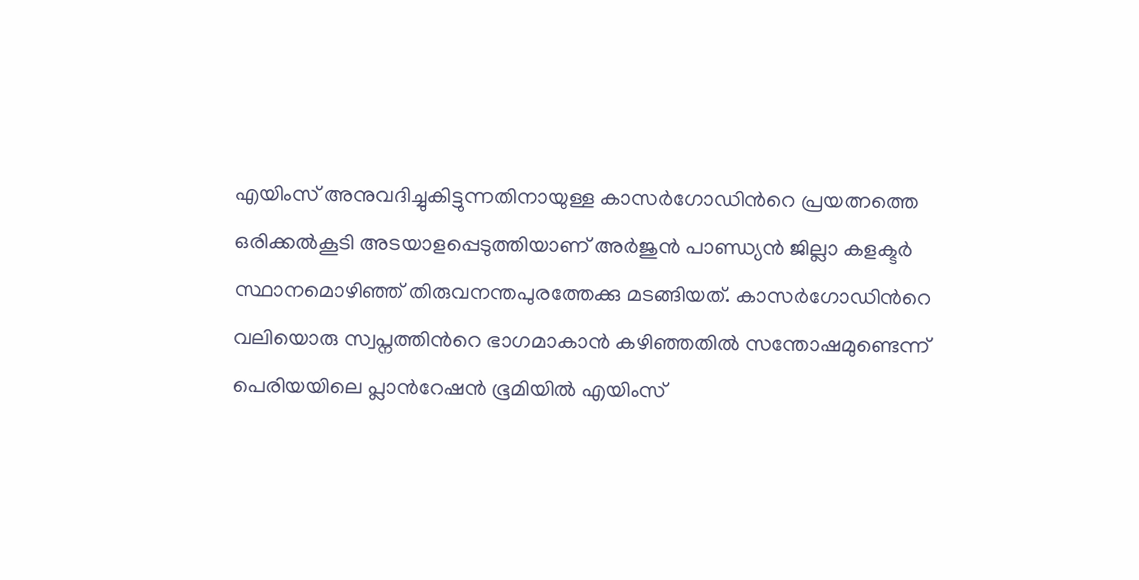എയിംസ് അനുവദിച്ചുകിട്ടുന്നതിനായുള്ള കാസർഗോഡിന്‍റെ പ്രയത്നത്തെ ഒരിക്കൽകൂടി അടയാളപ്പെടുത്തിയാണ് അർജുൻ പാണ്ഡ്യൻ ജില്ലാ കളക്ടർ സ്ഥാനമൊഴിഞ്ഞ് തിരുവനന്തപുരത്തേക്കു മടങ്ങിയത്. കാസർഗോഡിന്‍റെ വലിയൊരു സ്വപ്നത്തിന്‍റെ ഭാഗമാകാൻ കഴിഞ്ഞതിൽ സന്തോഷമുണ്ടെന്ന് പെരിയയിലെ പ്ലാന്‍റേഷൻ ഭൂമിയിൽ എയിംസ്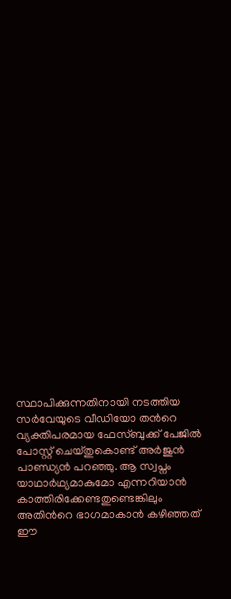സ്ഥാപിക്കുന്നതിനായി നടത്തിയ സർവേയുടെ വീഡിയോ തന്‍റെ വ്യക്തിപരമായ ഫേസ്ബുക്ക് പേജിൽ പോസ്റ്റ് ചെയ്തുകൊണ്ട് അർജുൻ പാണ്ഡ്യൻ പറഞ്ഞു. ആ സ്വപ്നം യാഥാർഥ്യമാകുമോ എന്നറിയാൻ കാത്തിരിക്കേണ്ടതുണ്ടെങ്കിലും അതിന്‍റെ ഭാഗമാകാൻ കഴിഞ്ഞത് ഈ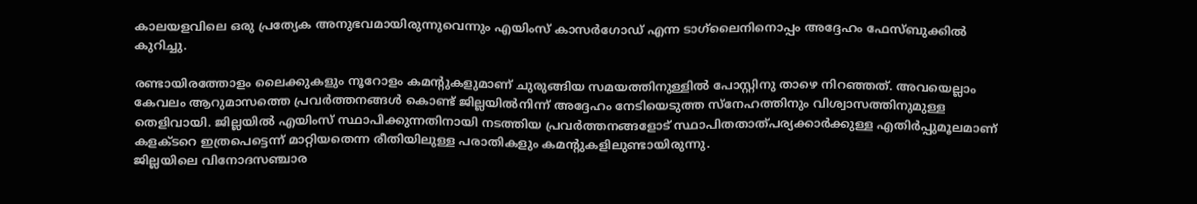കാലയളവിലെ ഒരു പ്രത്യേക അനുഭവമായിരുന്നുവെന്നും എയിംസ് കാസർഗോഡ് എന്ന ടാഗ്‌ലൈനിനൊപ്പം അദ്ദേഹം ഫേസ്ബുക്കിൽ കുറിച്ചു.

രണ്ടായിരത്തോളം ലൈക്കുകളും നൂറോളം കമന്‍റുകളുമാണ് ചുരുങ്ങിയ സമയത്തിനുള്ളിൽ പോസ്റ്റിനു താഴെ നിറഞ്ഞത്. അവയെല്ലാം കേവലം ആറുമാസത്തെ പ്രവർത്തനങ്ങൾ കൊണ്ട് ജില്ലയിൽനിന്ന് അദ്ദേഹം നേടിയെടുത്ത സ്നേഹത്തിനും വിശ്വാസത്തിനുമുള്ള തെളിവായി. ജില്ലയിൽ എയിംസ് സ്ഥാപിക്കുന്നതിനായി നടത്തിയ പ്രവർത്തനങ്ങളോട് സ്ഥാപിതതാത്പര്യക്കാർക്കുള്ള എതിർപ്പുമൂലമാണ് കളക്ടറെ ഇത്രപെട്ടെന്ന് മാറ്റിയതെന്ന രീതിയിലുള്ള പരാതികളും കമന്‍റുകളിലുണ്ടായിരുന്നു.
ജില്ലയിലെ വിനോദസഞ്ചാര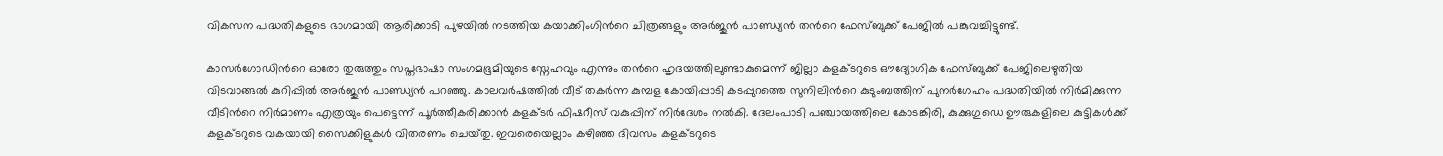വികസന പദ്ധതികളുടെ ഭാഗമായി ആരിക്കാടി പുഴയിൽ നടത്തിയ കയാക്കിംഗിന്‍റെ ചിത്രങ്ങളും അർജുൻ പാണ്ഡ്യൻ തന്‍റെ ഫേസ്ബുക്ക് പേജിൽ പങ്കുവച്ചിട്ടുണ്ട്.

കാസർഗോഡിന്‍റെ ഓരോ തുരുത്തും സപ്തഭാഷാ സംഗമഭൂമിയുടെ സ്നേഹവും എന്നും തന്‍റെ ഹൃദയത്തിലുണ്ടാകുമെന്ന് ജില്ലാ കളക്ടറുടെ ഔദ്യോഗിക ഫേസ്ബുക്ക് പേജിലെഴുതിയ വിടവാങ്ങൽ കുറിപ്പിൽ അർ‌ജുൻ പാണ്ഡ്യൻ പറഞ്ഞു. കാലവർഷത്തിൽ വീട് തകർന്ന കുമ്പള കോയിപ്പാടി കടപ്പുറത്തെ സുനിലിന്‍റെ കുടുംബത്തിന് പുനർഗേഹം പദ്ധതിയിൽ നിർമിക്കുന്ന വീടിന്‍റെ നിർമാണം എത്രയും പെട്ടെന്ന് പൂർത്തീകരിക്കാൻ കളക്ടർ ഫിഷറീസ് വകുപ്പിന് നിർദേശം നൽകി. ദേലംപാടി പഞ്ചായത്തിലെ കോടങ്കിരി, കുക്കുഗുഡെ ഊരുകളിലെ കുട്ടികൾക്ക് കളക്ടറുടെ വകയായി സൈക്കിളുകൾ വിതരണം ചെയ്‌തു. ഇവരെയെല്ലാം കഴിഞ്ഞ ദിവസം കളക്ടറുടെ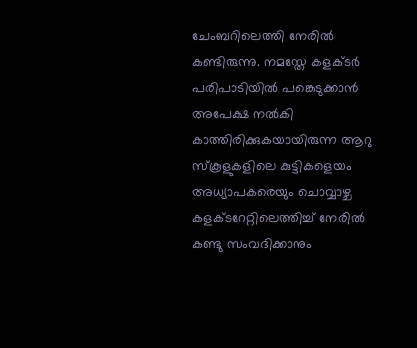ചേംബറിലെത്തി നേരിൽ കണ്ടിരുന്നു. നമസ്തേ കളക്ടർ പരിപാടിയിൽ പങ്കെടുക്കാൻ അപേക്ഷ നൽകി കാത്തിരിക്കുകയായിരുന്ന ആറു സ്കൂളുകളിലെ കുട്ടികളെയം അധ്യാപകരെയും ചൊവ്വാഴ്ച കളക്ടറേറ്റിലെത്തിച്ച് നേരിൽ കണ്ടു സംവദിക്കാനും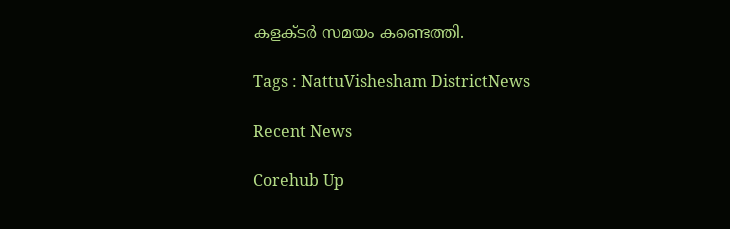കളക്ടർ സമയം കണ്ടെത്തി.

Tags : NattuVishesham DistrictNews

Recent News

Corehub Up